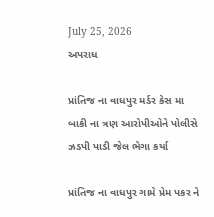July 25, 2026
અપરાધ

પ્રાંતિજ ના વાધપુર મર્ડર કેસ મા બાકી ના ત્રણ આરોપીઓને પોલીસે ઝડપી પાડી જેલ ભેગા કર્યા

પ્રાંતિજ ના વાધપુર ગામે પ્રેમ પકર ને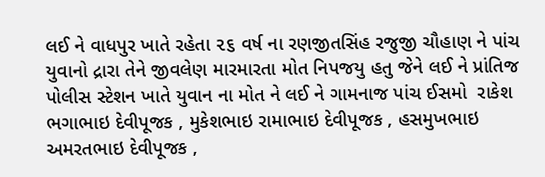લઈ ને વાધપુર ખાતે રહેતા ૨૬ વર્ષ ના રણજીતસિંહ રજુજી ચૌહાણ ને પાંચ યુવાનો દ્રારા તેને જીવલેણ મારમારતા મોત નિપજયુ હતુ જેને લઈ ને પ્રાંતિજ પોલીસ સ્ટેશન ખાતે યુવાન ના મોત ને લઈ ને ગામનાજ પાંચ ઈસમો  રાકેશ ભગાભાઇ દેવીપૂજક , મુકેશભાઇ રામાભાઇ દેવીપૂજક , હસમુખભાઇ અમરતભાઇ દેવીપૂજક ,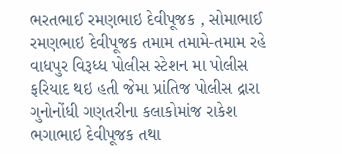ભરતભાઈ રમણભાઇ દેવીપૂજક , સોમાભાઈ રમણભાઇ દેવીપૂજક તમામ તમામે-તમામ રહે વાધપુર વિરૂધ્ધ પોલીસ સ્ટેશન મા પોલીસ ફરિયાદ થઇ હતી જેમા પ્રાંતિજ પોલીસ દ્રારા ગુનોનોંધી ગણતરીના કલાકોમાંજ રાકેશ ભગાભાઇ દેવીપૂજક તથા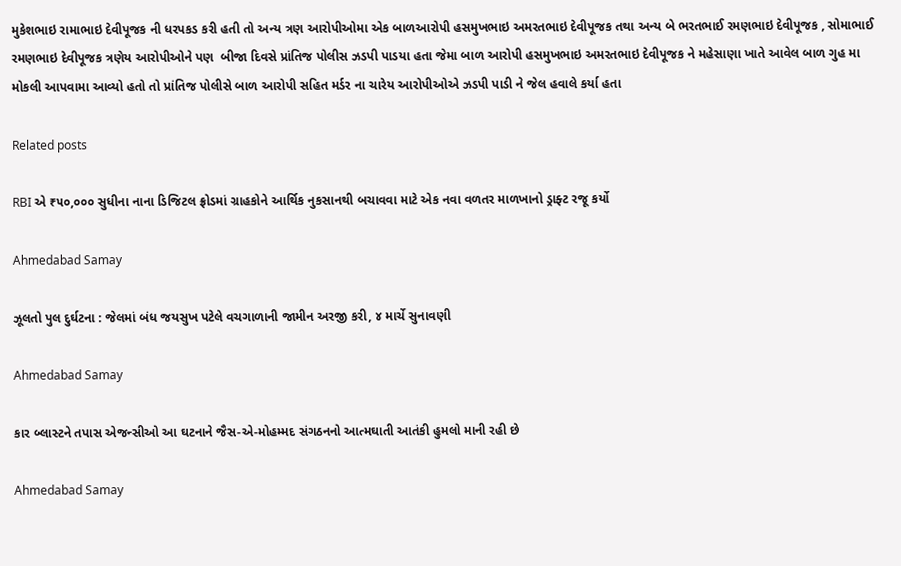મુકેશભાઇ રામાભાઇ દેવીપૂજક ની ધરપકડ કરી હતી તો અન્ય ત્રણ આરોપીઓમા એક બાળઆરોપી હસમુખભાઇ અમરતભાઇ દેવીપૂજક તથા અન્ય બે ભરતભાઈ રમણભાઇ દેવીપૂજક , સોમાભાઈ રમણભાઇ દેવીપૂજક ત્રણેય આરોપીઓને પણ  બીજા દિવસે પ્રાંતિજ પોલીસ ઝડપી પાડયા હતા જેમા બાળ આરોપી હસમુખભાઇ અમરતભાઇ દેવીપૂજક ને મહેસાણા ખાતે આવેલ બાળ ગુહ મા મોકલી આપવામા આવ્યો હતો તો પ્રાંતિજ પોલીસે બાળ આરોપી સહિત મર્ડર ના ચારેય આરોપીઓએ ઝડપી પાડી ને જેલ હવાલે કર્યા હતા

Related posts

RBI એ ₹૫૦,૦૦૦ સુધીના નાના ડિજિટલ ફ્રોડમાં ગ્રાહકોને આર્થિક નુકસાનથી બચાવવા માટે એક નવા વળતર માળખાનો ડ્રાફ્ટ રજૂ કર્યો

Ahmedabad Samay

ઝૂલતો પુલ દુર્ઘટના : જેલમાં બંધ જયસુખ પટેલે વચગાળાની જામીન અરજી કરી, ૪ માર્ચે સુનાવણી

Ahmedabad Samay

કાર બ્લાસ્ટને તપાસ એજન્સીઓ આ ઘટનાને જૈસ-એ-મોહમ્મદ સંગઠનનો આત્મઘાતી આતંકી હુમલો માની રહી છે

Ahmedabad Samay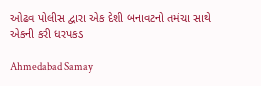ઓઢવ પોલીસ દ્વારા એક દેશી બનાવટનો તમંચા સાથે એકની કરી ધરપકડ

Ahmedabad Samay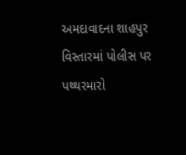અમદાવાદના શાહપુર વિસ્તારમાં પોલીસ પર પથ્થરમારો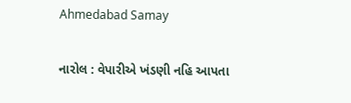Ahmedabad Samay

નારોલ : વેપારીએ ખંડણી નહિ આપતા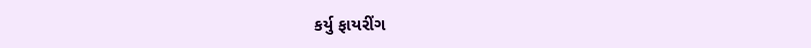કર્યુ ફાયરીંગ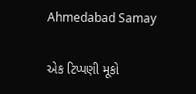Ahmedabad Samay

એક ટિપ્પણી મૂકો